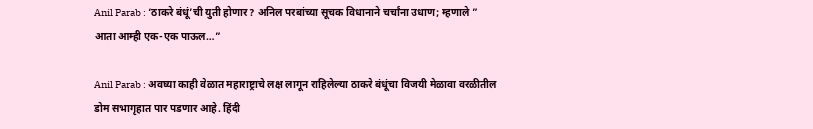Anil Parab : ‘ठाकरे बंधूं’ची युती होणार? अनिल परबांच्या सूचक विधानाने चर्चांना उधाण; म्हणाले ” आता आम्ही एक-एक पाऊल…”

Anil Parab : अवघ्या काही वेळात महाराष्ट्राचे लक्ष लागून राहिलेल्या ठाकरे बंधूंचा विजयी मेळावा वरळीतील डोम सभागृहात पार पडणार आहे. हिंदी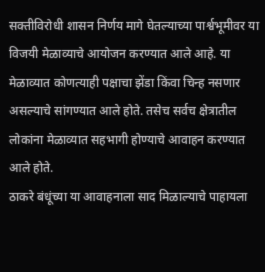सक्तीविरोधी शासन निर्णय मागे घेतल्याच्या पार्श्वभूमीवर या विजयी मेळाव्याचे आयोजन करण्यात आले आहे. या मेळाव्यात कोणत्याही पक्षाचा झेंडा किंवा चिन्ह नसणार असल्याचे सांगण्यात आले होते. तसेच सर्वच क्षेत्रातील लोकांना मेळाव्यात सहभागी होण्याचे आवाहन करण्यात आले होते.
ठाकरे बंधूंच्या या आवाहनाला साद मिळाल्याचे पाहायला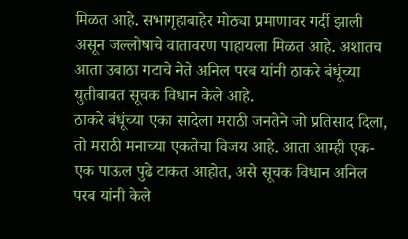मिळत आहे. सभागृहाबाहेर मोठ्या प्रमाणावर गर्दी झाली असून जल्लोषाचे वातावरण पाहायला मिळत आहे. अशातच आता उबाठा गटाचे नेते अनिल परब यांनी ठाकरे बंधूंच्या युतीबाबत सूचक विधान केले आहे.
ठाकरे बंधूंच्या एका सादेला मराठी जनतेने जो प्रतिसाद दिला, तो मराठी मनाच्या एकतेचा विजय आहे. आता आम्ही एक-एक पाऊल पुढे टाकत आहोत, असे सूचक विधान अनिल परब यांनी केले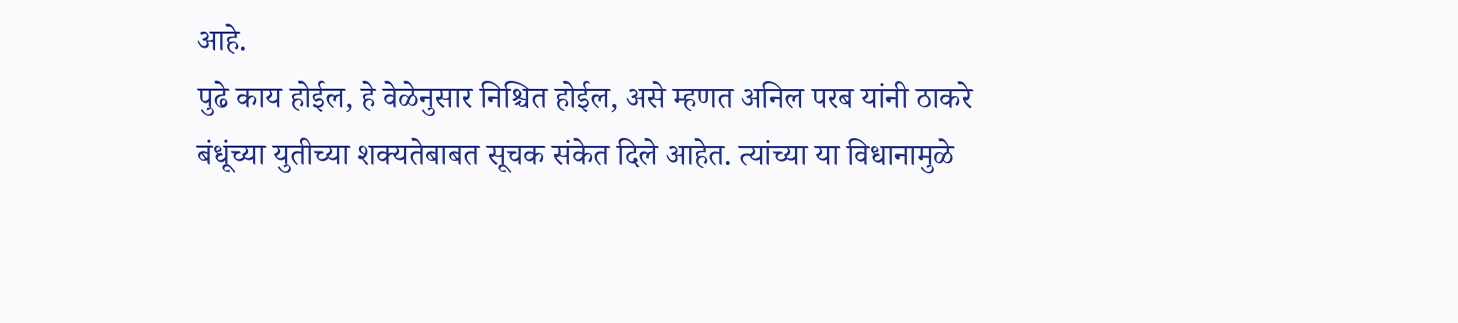आहे.
पुढे काय होईल, हे वेळेनुसार निश्चित होईल, असे म्हणत अनिल परब यांनी ठाकरे बंधूंच्या युतीच्या शक्यतेबाबत सूचक संकेत दिले आहेत. त्यांच्या या विधानामुळे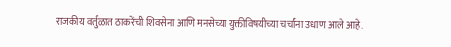राजकीय वर्तुळात ठाकरेंची शिवसेना आणि मनसेच्या युक्तीविषयीच्या चर्चांना उधाण आले आहे.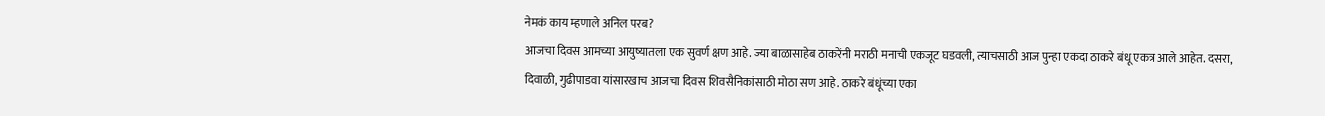नेमकं काय म्हणाले अनिल परब?
आजचा दिवस आमच्या आयुष्यातला एक सुवर्ण क्षण आहे. ज्या बाळासाहेब ठाकरेंनी मराठी मनाची एकजूट घडवली, त्याचसाठी आज पुन्हा एकदा ठाकरे बंधू एकत्र आले आहेत. दसरा, दिवाळी, गुढीपाडवा यांसारखाच आजचा दिवस शिवसैनिकांसाठी मोठा सण आहे. ठाकरे बंधूंच्या एका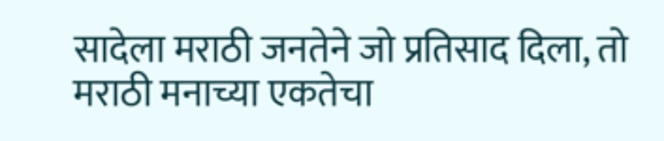सादेला मराठी जनतेने जो प्रतिसाद दिला, तो मराठी मनाच्या एकतेचा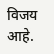विजय आहे.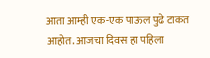आता आम्ही एक-एक पाऊल पुढे टाकत आहोत. आजचा दिवस हा पहिला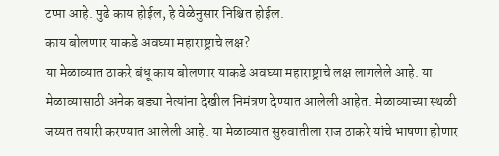टप्पा आहे. पुढे काय होईल, हे वेळेनुसार निश्चित होईल.
काय बोलणार याकडे अवघ्या महाराष्ट्राचे लक्ष?
या मेळाव्यात ठाकरे बंधू काय बोलणार याकडे अवघ्या महाराष्ट्राचे लक्ष लागलेले आहे. या मेळाव्यासाठी अनेक बड्या नेत्यांना देखील निमंत्रण देण्यात आलेली आहेत. मेळाव्याच्या स्थळी जय्यत तयारी करण्यात आलेली आहे. या मेळाव्यात सुरुवातीला राज ठाकरे यांचे भाषणा होणार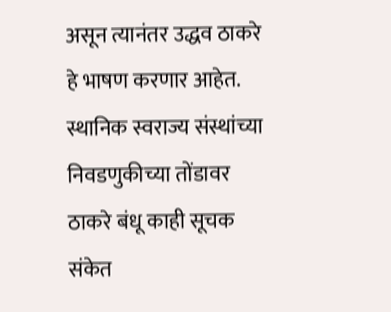असून त्यानंतर उद्धव ठाकरे हे भाषण करणार आहेत. स्थानिक स्वराज्य संस्थांच्या निवडणुकीच्या तोंडावर ठाकरे बंधू काही सूचक संकेत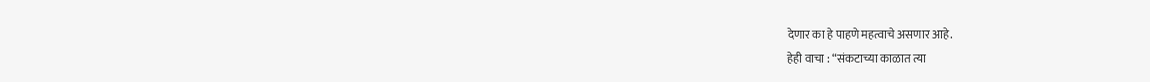देणार का हे पाहणे महत्वाचे असणार आहे.
हेही वाचा : “संकटाच्या काळात त्या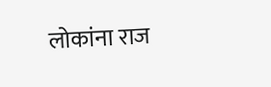लोकांना राज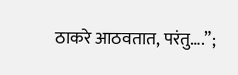ठाकरे आठवतात, परंतु….”;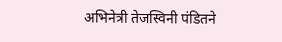अभिनेत्री तेजस्विनी पंडितने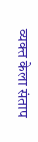व्यक्त केला संताप